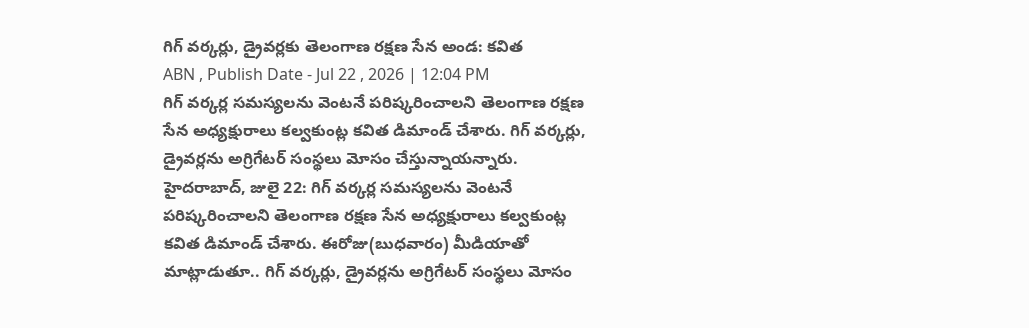గిగ్ వర్కర్లు, డ్రైవర్లకు తెలంగాణ రక్షణ సేన అండ: కవిత
ABN , Publish Date - Jul 22 , 2026 | 12:04 PM
గిగ్ వర్కర్ల సమస్యలను వెంటనే పరిష్కరించాలని తెలంగాణ రక్షణ సేన అధ్యక్షురాలు కల్వకుంట్ల కవిత డిమాండ్ చేశారు. గిగ్ వర్కర్లు, డ్రైవర్లను అగ్రిగేటర్ సంస్థలు మోసం చేస్తున్నాయన్నారు.
హైదరాబాద్, జులై 22: గిగ్ వర్కర్ల సమస్యలను వెంటనే పరిష్కరించాలని తెలంగాణ రక్షణ సేన అధ్యక్షురాలు కల్వకుంట్ల కవిత డిమాండ్ చేశారు. ఈరోజు(బుధవారం) మీడియాతో మాట్లాడుతూ.. గిగ్ వర్కర్లు, డ్రైవర్లను అగ్రిగేటర్ సంస్థలు మోసం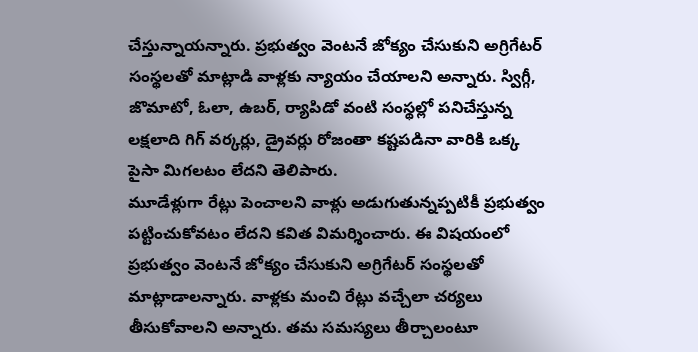చేస్తున్నాయన్నారు. ప్రభుత్వం వెంటనే జోక్యం చేసుకుని అగ్రిగేటర్ సంస్థలతో మాట్లాడి వాళ్లకు న్యాయం చేయాలని అన్నారు. స్విగ్గీ, జొమాటో, ఓలా, ఉబర్, ర్యాపిడో వంటి సంస్థల్లో పనిచేస్తున్న లక్షలాది గిగ్ వర్కర్లు, డ్రైవర్లు రోజంతా కష్టపడినా వారికి ఒక్క పైసా మిగలటం లేదని తెలిపారు.
మూడేళ్లుగా రేట్లు పెంచాలని వాళ్లు అడుగుతున్నప్పటికీ ప్రభుత్వం పట్టించుకోవటం లేదని కవిత విమర్శించారు. ఈ విషయంలో ప్రభుత్వం వెంటనే జోక్యం చేసుకుని అగ్రిగేటర్ సంస్థలతో మాట్లాడాలన్నారు. వాళ్లకు మంచి రేట్లు వచ్చేలా చర్యలు తీసుకోవాలని అన్నారు. తమ సమస్యలు తీర్చాలంటూ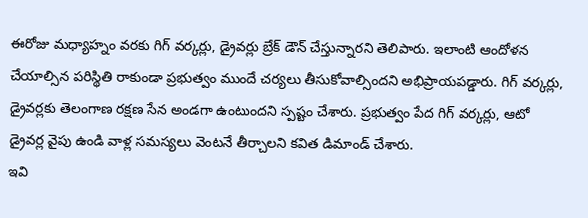ఈరోజు మధ్యాహ్నం వరకు గిగ్ వర్కర్లు, డ్రైవర్లు బ్రేక్ డౌన్ చేస్తున్నారని తెలిపారు. ఇలాంటి ఆందోళన చేయాల్సిన పరిస్థితి రాకుండా ప్రభుత్వం ముందే చర్యలు తీసుకోవాల్సిందని అభిప్రాయపడ్డారు. గిగ్ వర్కర్లు, డ్రైవర్లకు తెలంగాణ రక్షణ సేన అండగా ఉంటుందని స్పష్టం చేశారు. ప్రభుత్వం పేద గిగ్ వర్కర్లు, ఆటో డ్రైవర్ల వైపు ఉండి వాళ్ల సమస్యలు వెంటనే తీర్చాలని కవిత డిమాండ్ చేశారు.
ఇవి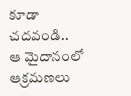కూడా చదవండి..
ఆ మైదానంలో ఆక్రమణలు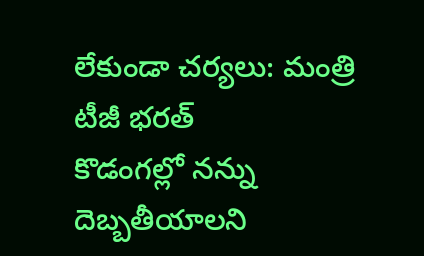లేకుండా చర్యలు: మంత్రి టీజీ భరత్
కొడంగల్లో నన్ను దెబ్బతీయాలని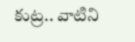కుట్ర.. వాటిని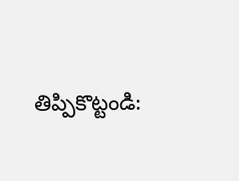తిప్పికొట్టండి: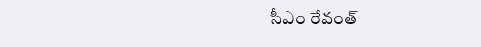సీఎం రేవంత్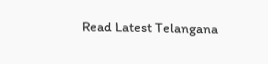Read Latest Telangana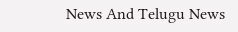News And Telugu News